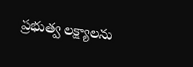ప్రభుత్వ లక్ష్యాలను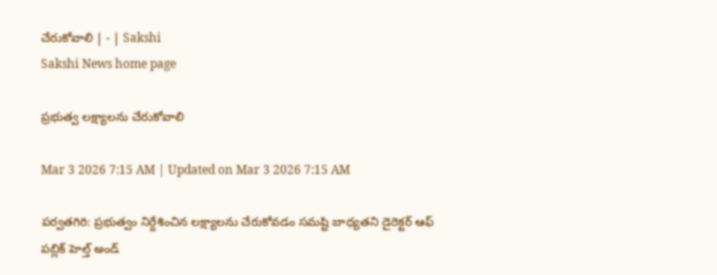చేరుకోవాలి | - | Sakshi
Sakshi News home page

ప్రభుత్వ లక్ష్యాలను చేరుకోవాలి

Mar 3 2026 7:15 AM | Updated on Mar 3 2026 7:15 AM

పర్వతగిరి: ప్రభుత్వం నిర్దేశించిన లక్ష్యాలను చేరుకోవడం సమష్టి బాధ్యతని డైరెక్టర్‌ ఆఫ్‌ పబ్లిక్‌ హెల్త్‌ అండ్‌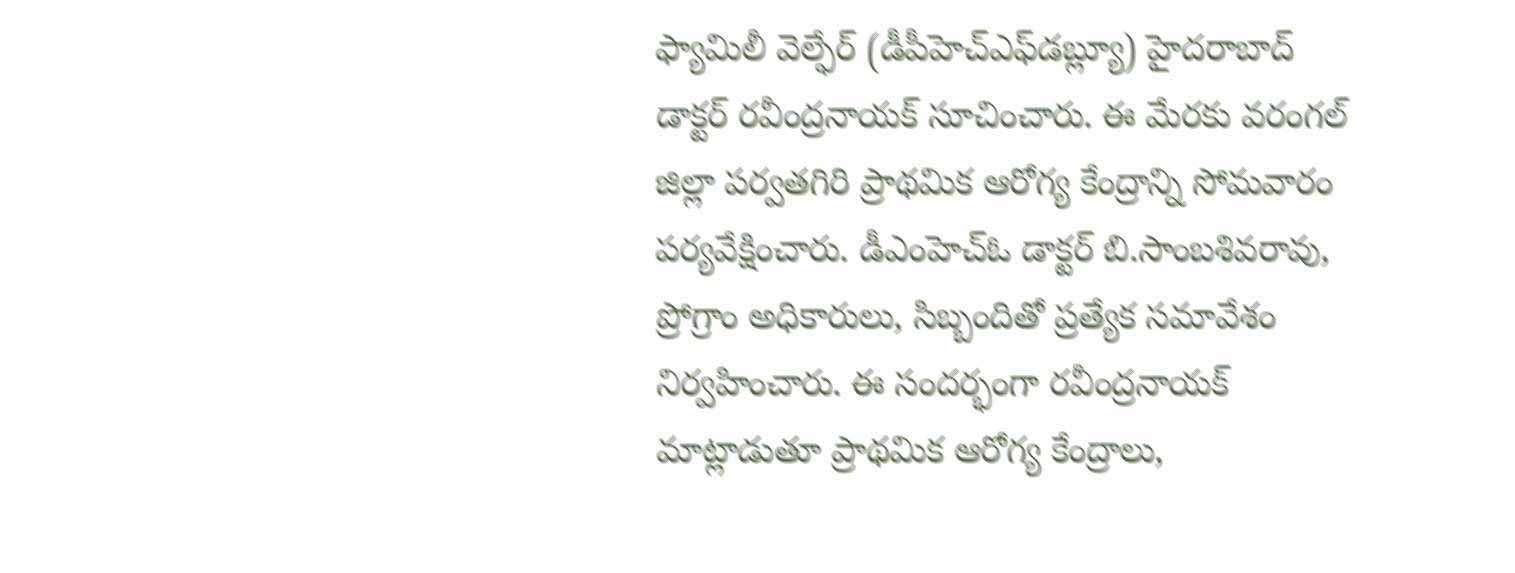ఫ్యామిలీ వెల్ఫేర్‌ (డీపీహెచ్‌ఎఫ్‌డబ్ల్యూ) హైదరాబాద్‌ డాక్టర్‌ రవీంద్రనాయక్‌ సూచించారు. ఈ మేరకు వరంగల్‌ జిల్లా పర్వతగిరి ప్రాథమిక ఆరోగ్య కేంద్రాన్ని సోమవారం పర్యవేక్షించారు. డీఎంహెచ్‌ఓ డాక్టర్‌ బి.సాంబశివరావు, ప్రోగ్రాం అధికారులు, సిబ్బందితో ప్రత్యేక సమావేశం నిర్వహించారు. ఈ సందర్భంగా రవీంద్రనాయక్‌ మాట్లాడుతూ ప్రాథమిక ఆరోగ్య కేంద్రాలు,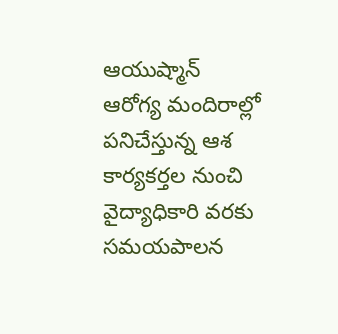ఆయుష్మాన్‌ ఆరోగ్య మందిరాల్లో పనిచేస్తున్న ఆశ కార్యకర్తల నుంచి వైద్యాధికారి వరకు సమయపాలన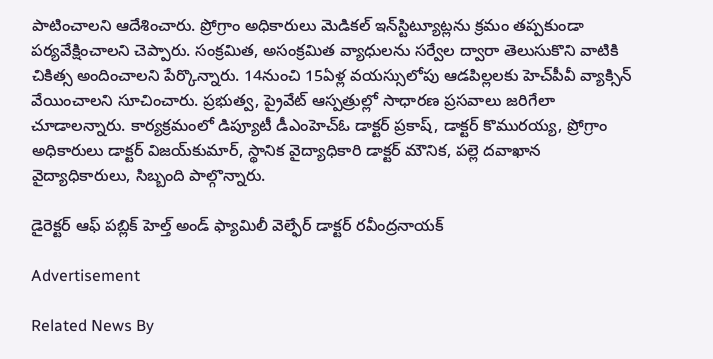పాటించాలని ఆదేశించారు. ప్రోగ్రాం అధికారులు మెడికల్‌ ఇన్‌స్టిట్యూట్లను క్రమం తప్పకుండా పర్యవేక్షించాలని చెప్పారు. సంక్రమిత, అసంక్రమిత వ్యాధులను సర్వేల ద్వారా తెలుసుకొని వాటికి చికిత్స అందించాలని పేర్కొన్నారు. 14నుంచి 15ఏళ్ల వయస్సులోపు ఆడపిల్లలకు హెచ్‌పీవీ వ్యాక్సిన్‌ వేయించాలని సూచించారు. ప్రభుత్వ, ప్రైవేట్‌ ఆస్పత్రుల్లో సాధారణ ప్రసవాలు జరిగేలా చూడాలన్నారు. కార్యక్రమంలో డిప్యూటీ డీఎంహెచ్‌ఓ డాక్టర్‌ ప్రకాష్‌, డాక్టర్‌ కొమురయ్య, ప్రోగ్రాం అధికారులు డాక్టర్‌ విజయ్‌కుమార్‌, స్థానిక వైద్యాధికారి డాక్టర్‌ మౌనిక, పల్లె దవాఖాన వైద్యాధికారులు, సిబ్బంది పాల్గొన్నారు.

డైరెక్టర్‌ ఆఫ్‌ పబ్లిక్‌ హెల్త్‌ అండ్‌ ఫ్యామిలీ వెల్ఫేర్‌ డాక్టర్‌ రవీంద్రనాయక్‌

Advertisement

Related News By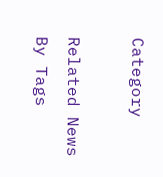Category

Related News By Tags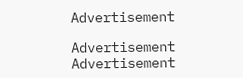Advertisement

Advertisement
Advertisement